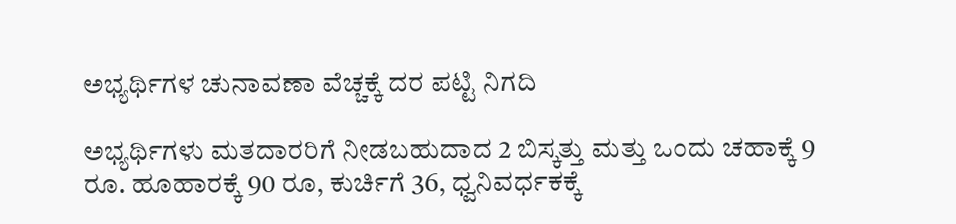ಅಭ್ಯರ್ಥಿಗಳ ಚುನಾವಣಾ ವೆಚ್ಚಕ್ಕೆ ದರ ಪಟ್ಟಿ ನಿಗದಿ

ಅಭ್ಯರ್ಥಿಗಳು ಮತದಾರರಿಗೆ ನೀಡಬಹುದಾದ 2 ಬಿಸ್ಕತ್ತು ಮತ್ತು ಒಂದು ಚಹಾಕ್ಕೆ 9 ರೂ. ಹೂಹಾರಕ್ಕೆ 90 ರೂ, ಕುರ್ಚಿಗೆ 36, ಧ್ವನಿವರ್ಧಕಕ್ಕೆ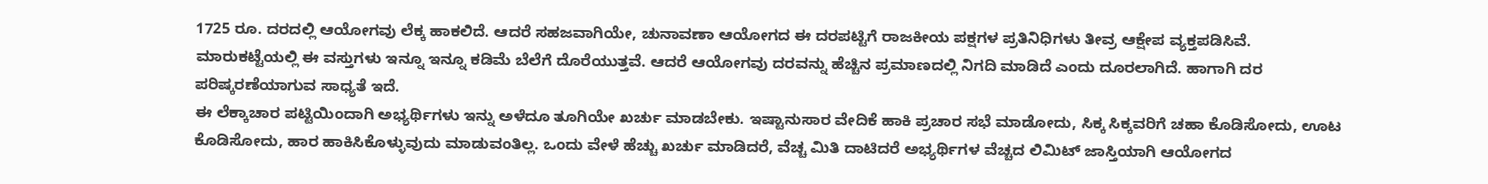1725 ರೂ. ದರದಲ್ಲಿ ಆಯೋಗವು ಲೆಕ್ಕ ಹಾಕಲಿದೆ. ಆದರೆ ಸಹಜವಾಗಿಯೇ, ಚುನಾವಣಾ ಆಯೋಗದ ಈ ದರಪಟ್ಟಿಗೆ ರಾಜಕೀಯ ಪಕ್ಷಗಳ ಪ್ರತಿನಿಧಿಗಳು ತೀವ್ರ ಆಕ್ಷೇಪ ವ್ಯಕ್ತಪಡಿಸಿವೆ.
ಮಾರುಕಟ್ಟೆಯಲ್ಲಿ ಈ ವಸ್ತುಗಳು ಇನ್ನೂ ಇನ್ನೂ ಕಡಿಮೆ ಬೆಲೆಗೆ ದೊರೆಯುತ್ತವೆ. ಆದರೆ ಆಯೋಗವು ದರವನ್ನು ಹೆಚ್ಚಿನ ಪ್ರಮಾಣದಲ್ಲಿ ನಿಗದಿ ಮಾಡಿದೆ ಎಂದು ದೂರಲಾಗಿದೆ. ಹಾಗಾಗಿ ದರ ಪರಿಷ್ಕರಣೆಯಾಗುವ ಸಾಧ್ಯತೆ ಇದೆ.
ಈ ಲೆಕ್ಕಾಚಾರ ಪಟ್ಟಿಯಿಂದಾಗಿ ಅಭ್ಯರ್ಥಿಗಳು ಇನ್ನು ಅಳೆದೂ ತೂಗಿಯೇ ಖರ್ಚು ಮಾಡಬೇಕು. ಇಷ್ಟಾನುಸಾರ ವೇದಿಕೆ ಹಾಕಿ ಪ್ರಚಾರ ಸಭೆ ಮಾಡೋದು, ಸಿಕ್ಕ ಸಿಕ್ಕವರಿಗೆ ಚಹಾ ಕೊಡಿಸೋದು, ಊಟ ಕೊಡಿಸೋದು, ಹಾರ ಹಾಕಿಸಿಕೊಳ್ಳುವುದು ಮಾಡುವಂತಿಲ್ಲ. ಒಂದು ವೇಳೆ ಹೆಚ್ಚು ಖರ್ಚು ಮಾಡಿದರೆ, ವೆಚ್ಚ ಮಿತಿ ದಾಟಿದರೆ ಅಭ್ಯರ್ಥಿಗಳ ವೆಚ್ಚದ ಲಿಮಿಟ್ ಜಾಸ್ತಿಯಾಗಿ ಆಯೋಗದ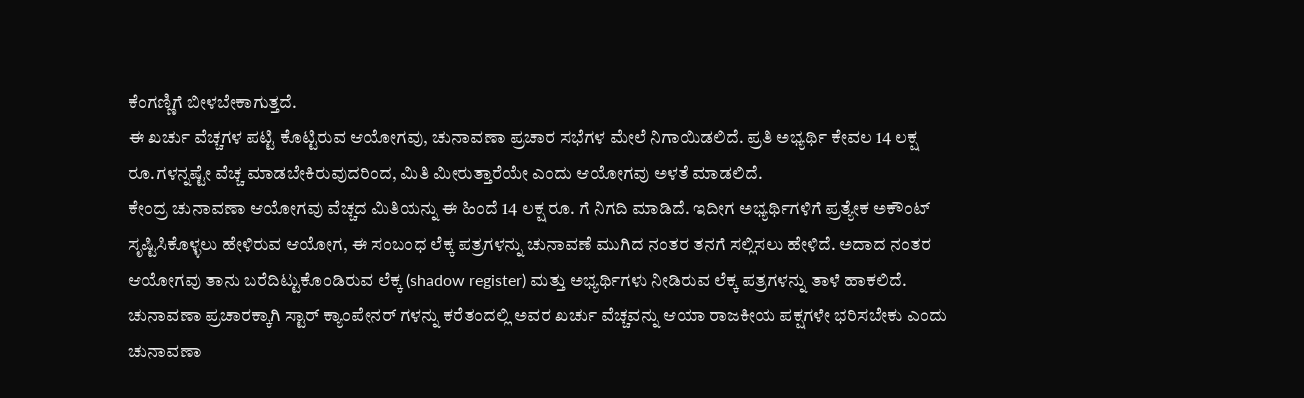ಕೆಂಗಣ್ಣಿಗೆ ಬೀಳಬೇಕಾಗುತ್ತದೆ.
ಈ ಖರ್ಚು ವೆಚ್ಚಗಳ ಪಟ್ಟಿ ಕೊಟ್ಟಿರುವ ಆಯೋಗವು, ಚುನಾವಣಾ ಪ್ರಚಾರ ಸಭೆಗಳ ಮೇಲೆ ನಿಗಾಯಿಡಲಿದೆ. ಪ್ರತಿ ಅಭ್ಯರ್ಥಿ ಕೇವಲ 14 ಲಕ್ಷ ರೂ.ಗಳನ್ನಷ್ಟೇ ವೆಚ್ಚ ಮಾಡಬೇಕಿರುವುದರಿಂದ, ಮಿತಿ ಮೀರುತ್ತಾರೆಯೇ ಎಂದು ಆಯೋಗವು ಅಳತೆ ಮಾಡಲಿದೆ.
ಕೇಂದ್ರ ಚುನಾವಣಾ ಆಯೋಗವು ವೆಚ್ಚದ ಮಿತಿಯನ್ನು ಈ ಹಿಂದೆ 14 ಲಕ್ಷ ರೂ. ಗೆ ನಿಗದಿ ಮಾಡಿದೆ. ಇದೀಗ ಅಭ್ಯರ್ಥಿಗಳಿಗೆ ಪ್ರತ್ಯೇಕ ಅಕೌಂಟ್ ಸೃಷ್ಟಿಸಿಕೊಳ್ಳಲು ಹೇಳಿರುವ ಆಯೋಗ, ಈ ಸಂಬಂಧ ಲೆಕ್ಕ ಪತ್ರಗಳನ್ನು ಚುನಾವಣೆ ಮುಗಿದ ನಂತರ ತನಗೆ ಸಲ್ಲಿಸಲು ಹೇಳಿದೆ. ಅದಾದ ನಂತರ ಆಯೋಗವು ತಾನು ಬರೆದಿಟ್ಟುಕೊಂಡಿರುವ ಲೆಕ್ಕ (shadow register) ಮತ್ತು ಅಭ್ಯರ್ಥಿಗಳು ನೀಡಿರುವ ಲೆಕ್ಕ ಪತ್ರಗಳನ್ನು ತಾಳೆ ಹಾಕಲಿದೆ.
ಚುನಾವಣಾ ಪ್ರಚಾರಕ್ಕಾಗಿ ಸ್ಟಾರ್ ಕ್ಯಾಂಪೇನರ್ ಗಳನ್ನು ಕರೆತಂದಲ್ಲಿ ಅವರ ಖರ್ಚು ವೆಚ್ಚವನ್ನು ಆಯಾ ರಾಜಕೀಯ ಪಕ್ಷಗಳೇ ಭರಿಸಬೇಕು ಎಂದು ಚುನಾವಣಾ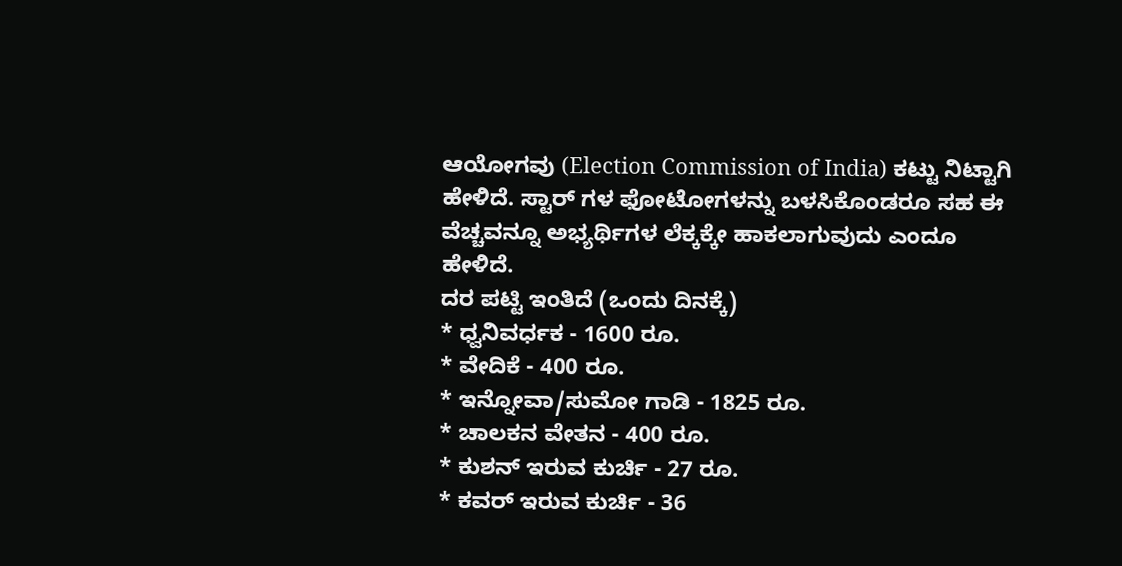ಆಯೋಗವು (Election Commission of India) ಕಟ್ಟು ನಿಟ್ಟಾಗಿ ಹೇಳಿದೆ. ಸ್ಟಾರ್ ಗಳ ಫೋಟೋಗಳನ್ನು ಬಳಸಿಕೊಂಡರೂ ಸಹ ಈ ವೆಚ್ಚವನ್ನೂ ಅಭ್ಯರ್ಥಿಗಳ ಲೆಕ್ಕಕ್ಕೇ ಹಾಕಲಾಗುವುದು ಎಂದೂ ಹೇಳಿದೆ.
ದರ ಪಟ್ಟಿ ಇಂತಿದೆ (ಒಂದು ದಿನಕ್ಕೆ)
* ಧ್ವನಿವರ್ಧಕ - 1600 ರೂ.
* ವೇದಿಕೆ - 400 ರೂ.
* ಇನ್ನೋವಾ/ಸುಮೋ ಗಾಡಿ - 1825 ರೂ.
* ಚಾಲಕನ ವೇತನ - 400 ರೂ.
* ಕುಶನ್ ಇರುವ ಕುರ್ಚಿ - 27 ರೂ.
* ಕವರ್ ಇರುವ ಕುರ್ಚಿ - 36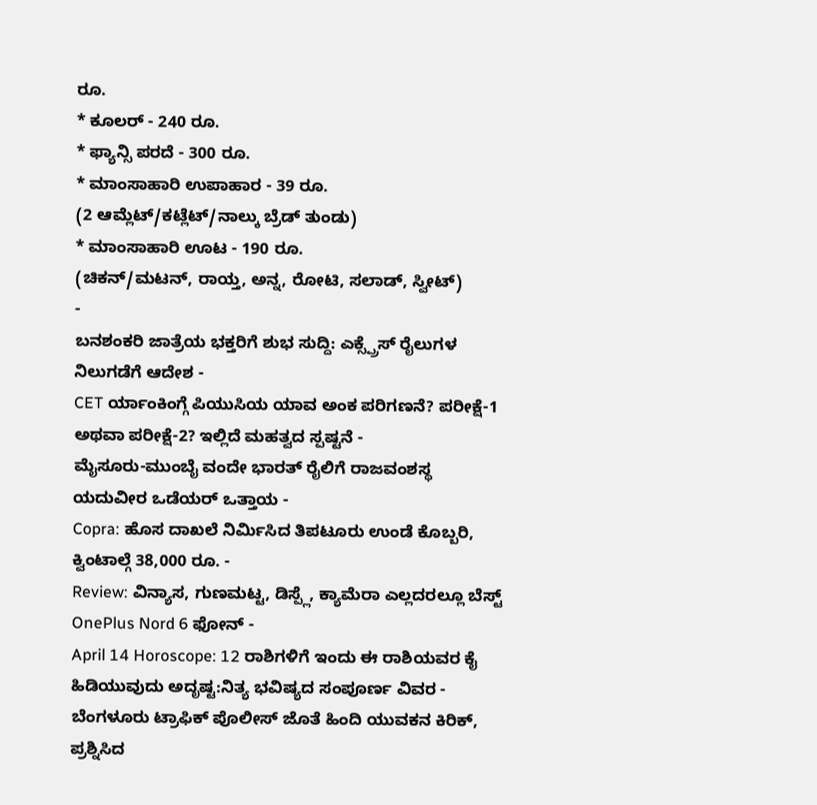ರೂ.
* ಕೂಲರ್ - 240 ರೂ.
* ಫ್ಯಾನ್ಸಿ ಪರದೆ - 300 ರೂ.
* ಮಾಂಸಾಹಾರಿ ಉಪಾಹಾರ - 39 ರೂ.
(2 ಆಮ್ಲೆಟ್/ಕಟ್ಲೆಟ್/ನಾಲ್ಕು ಬ್ರೆಡ್ ತುಂಡು)
* ಮಾಂಸಾಹಾರಿ ಊಟ - 190 ರೂ.
(ಚಿಕನ್/ಮಟನ್, ರಾಯ್ತ, ಅನ್ನ, ರೋಟಿ, ಸಲಾಡ್, ಸ್ವೀಟ್)
-
ಬನಶಂಕರಿ ಜಾತ್ರೆಯ ಭಕ್ತರಿಗೆ ಶುಭ ಸುದ್ದಿ: ಎಕ್ಸ್ಪ್ರೆಸ್ ರೈಲುಗಳ ನಿಲುಗಡೆಗೆ ಆದೇಶ -
CET ರ್ಯಾಂಕಿಂಗ್ಗೆ ಪಿಯುಸಿಯ ಯಾವ ಅಂಕ ಪರಿಗಣನೆ? ಪರೀಕ್ಷೆ-1 ಅಥವಾ ಪರೀಕ್ಷೆ-2? ಇಲ್ಲಿದೆ ಮಹತ್ವದ ಸ್ಪಷ್ಟನೆ -
ಮೈಸೂರು-ಮುಂಬೈ ವಂದೇ ಭಾರತ್ ರೈಲಿಗೆ ರಾಜವಂಶಸ್ಥ ಯದುವೀರ ಒಡೆಯರ್ ಒತ್ತಾಯ -
Copra: ಹೊಸ ದಾಖಲೆ ನಿರ್ಮಿಸಿದ ತಿಪಟೂರು ಉಂಡೆ ಕೊಬ್ಬರಿ, ಕ್ವಿಂಟಾಲ್ಗೆ 38,000 ರೂ. -
Review: ವಿನ್ಯಾಸ, ಗುಣಮಟ್ಟ, ಡಿಸ್ಪ್ಲೆ, ಕ್ಯಾಮೆರಾ ಎಲ್ಲದರಲ್ಲೂ ಬೆಸ್ಟ್ OnePlus Nord 6 ಫೋನ್ -
April 14 Horoscope: 12 ರಾಶಿಗಳಿಗೆ ಇಂದು ಈ ರಾಶಿಯವರ ಕೈ ಹಿಡಿಯುವುದು ಅದೃಷ್ಟ:ನಿತ್ಯ ಭವಿಷ್ಯದ ಸಂಪೂರ್ಣ ವಿವರ -
ಬೆಂಗಳೂರು ಟ್ರಾಫಿಕ್ ಪೊಲೀಸ್ ಜೊತೆ ಹಿಂದಿ ಯುವಕನ ಕಿರಿಕ್, ಪ್ರಶ್ನಿಸಿದ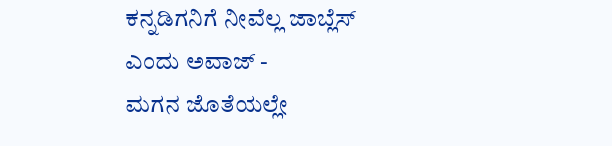ಕನ್ನಡಿಗನಿಗೆ ನೀವೆಲ್ಲ ಜಾಬ್ಲೆಸ್ ಎಂದು ಅವಾಜ್ -
ಮಗನ ಜೊತೆಯಲ್ಲೇ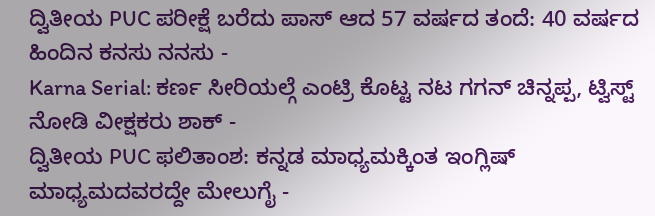ದ್ವಿತೀಯ PUC ಪರೀಕ್ಷೆ ಬರೆದು ಪಾಸ್ ಆದ 57 ವರ್ಷದ ತಂದೆ: 40 ವರ್ಷದ ಹಿಂದಿನ ಕನಸು ನನಸು -
Karna Serial: ಕರ್ಣ ಸೀರಿಯಲ್ಗೆ ಎಂಟ್ರಿ ಕೊಟ್ಟ ನಟ ಗಗನ್ ಚಿನ್ನಪ್ಪ, ಟ್ವಿಸ್ಟ್ ನೋಡಿ ವೀಕ್ಷಕರು ಶಾಕ್ -
ದ್ವಿತೀಯ PUC ಫಲಿತಾಂಶ: ಕನ್ನಡ ಮಾಧ್ಯಮಕ್ಕಿಂತ ಇಂಗ್ಲಿಷ್ ಮಾಧ್ಯಮದವರದ್ದೇ ಮೇಲುಗೈ -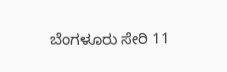ಬೆಂಗಳೂರು ಸೇರಿ 11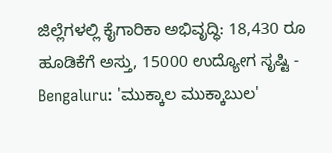ಜಿಲ್ಲೆಗಳಲ್ಲಿ ಕೈಗಾರಿಕಾ ಅಭಿವೃದ್ಧಿ: 18,430 ರೂ ಹೂಡಿಕೆಗೆ ಅಸ್ತು, 15000 ಉದ್ಯೋಗ ಸೃಷ್ಟಿ -
Bengaluru: 'ಮುಕ್ಕಾಲ ಮುಕ್ಕಾಬುಲ'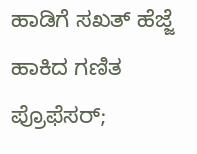ಹಾಡಿಗೆ ಸಖತ್ ಹೆಜ್ಜೆ ಹಾಕಿದ ಗಣಿತ ಪ್ರೊಫೆಸರ್;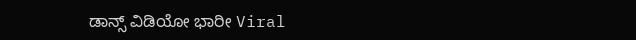ಡಾನ್ಸ್ ವಿಡಿಯೋ ಭಾರೀ Viral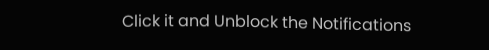Click it and Unblock the Notifications